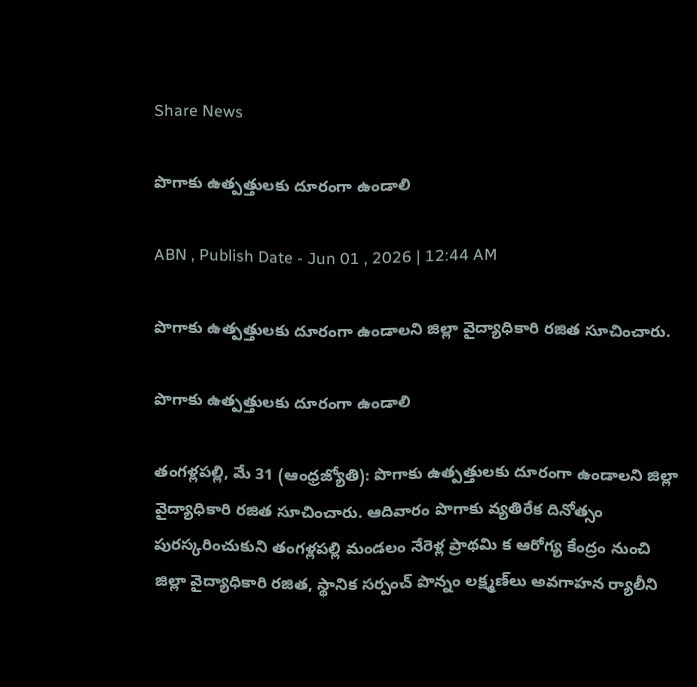Share News

పొగాకు ఉత్పత్తులకు దూరంగా ఉండాలి

ABN , Publish Date - Jun 01 , 2026 | 12:44 AM

పొగాకు ఉత్పత్తులకు దూరంగా ఉండాలని జిల్లా వైద్యాధికారి రజిత సూచించారు.

పొగాకు ఉత్పత్తులకు దూరంగా ఉండాలి

తంగళ్లపల్లి, మే 31 (ఆంధ్రజ్యోతి): పొగాకు ఉత్పత్తులకు దూరంగా ఉండాలని జిల్లా వైద్యాధికారి రజిత సూచించారు. ఆదివారం పొగాకు వ్యతిరేక దినోత్సం పురస్కరించుకుని తంగళ్లపల్లి మండలం నేరెళ్ల ప్రాథమి క ఆరోగ్య కేంద్రం నుంచి జిల్లా వైద్యాధికారి రజిత, స్థానిక సర్పంచ్‌ పొన్నం లక్ష్మణ్‌లు అవగాహన ర్యాలీని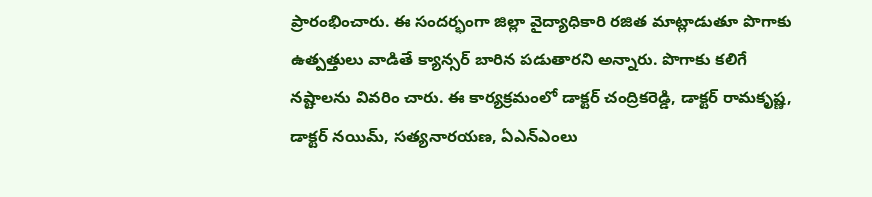ప్రారంభించారు. ఈ సందర్భంగా జిల్లా వైద్యాధికారి రజిత మాట్లాడుతూ పొగాకు ఉత్పత్తులు వాడితే క్యాన్సర్‌ బారిన పడుతారని అన్నారు. పొగాకు కలిగే నష్టాలను వివరిం చారు. ఈ కార్యక్రమంలో డాక్టర్‌ చంద్రికరెడ్డి, డాక్టర్‌ రామకృష్ణ, డాక్టర్‌ నయిమ్‌, సత్యనారయణ, ఏఎన్‌ఎంలు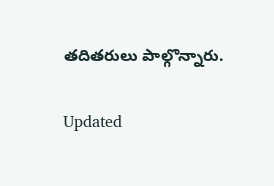తదితరులు పాల్గొన్నారు.

Updated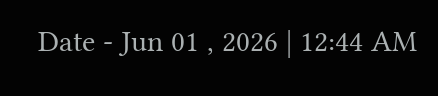Date - Jun 01 , 2026 | 12:44 AM